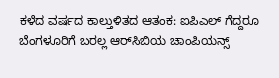ಕಳೆದ ವರ್ಷದ ಕಾಲ್ತುಳಿತದ ಆತಂಕ: ಐಪಿಎಲ್ ಗೆದ್ದರೂ ಬೆಂಗಳೂರಿಗೆ ಬರಲ್ಲ ಆರ್‌ಸಿಬಿಯ ಚಾಂಪಿಯನ್ಸ್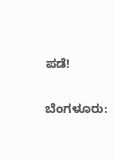ಪಡೆ!

ಬೆಂಗಳೂರು: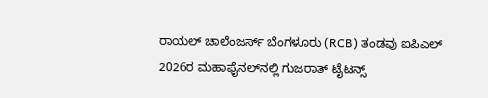ರಾಯಲ್ ಚಾಲೆಂಜರ್ಸ್ ಬೆಂಗಳೂರು (RCB) ತಂಡವು ಐಪಿಎಲ್ 2026ರ ಮಹಾಫೈನಲ್‌ನಲ್ಲಿ ಗುಜರಾತ್ ಟೈಟನ್ಸ್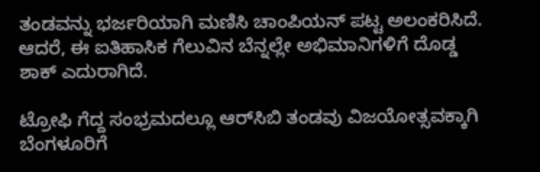ತಂಡವನ್ನು ಭರ್ಜರಿಯಾಗಿ ಮಣಿಸಿ ಚಾಂಪಿಯನ್ ಪಟ್ಟ ಅಲಂಕರಿಸಿದೆ. ಆದರೆ, ಈ ಐತಿಹಾಸಿಕ ಗೆಲುವಿನ ಬೆನ್ನಲ್ಲೇ ಅಭಿಮಾನಿಗಳಿಗೆ ದೊಡ್ಡ ಶಾಕ್ ಎದುರಾಗಿದೆ.

ಟ್ರೋಫಿ ಗೆದ್ದ ಸಂಭ್ರಮದಲ್ಲೂ ಆರ್‌ಸಿಬಿ ತಂಡವು ವಿಜಯೋತ್ಸವಕ್ಕಾಗಿ ಬೆಂಗಳೂರಿಗೆ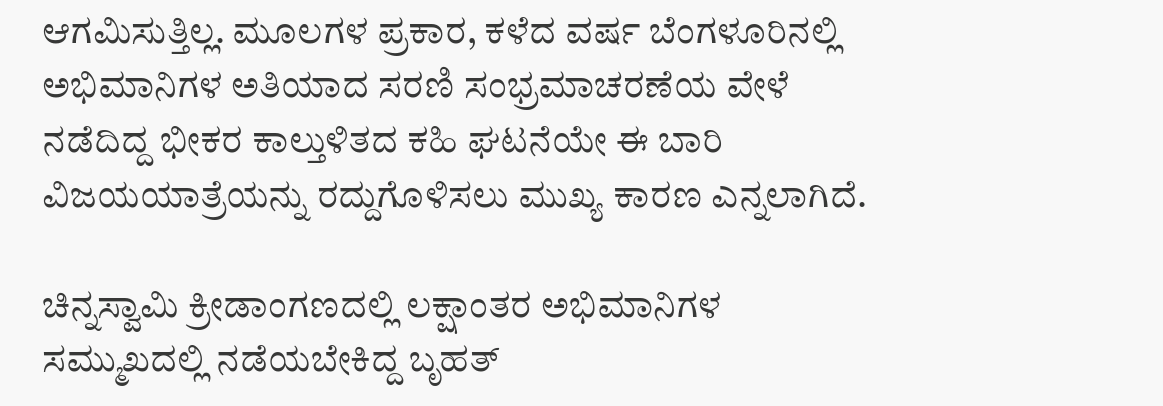ಆಗಮಿಸುತ್ತಿಲ್ಲ. ಮೂಲಗಳ ಪ್ರಕಾರ, ಕಳೆದ ವರ್ಷ ಬೆಂಗಳೂರಿನಲ್ಲಿ ಅಭಿಮಾನಿಗಳ ಅತಿಯಾದ ಸರಣಿ ಸಂಭ್ರಮಾಚರಣೆಯ ವೇಳೆ ನಡೆದಿದ್ದ ಭೀಕರ ಕಾಲ್ತುಳಿತದ ಕಹಿ ಘಟನೆಯೇ ಈ ಬಾರಿ ವಿಜಯಯಾತ್ರೆಯನ್ನು ರದ್ದುಗೊಳಿಸಲು ಮುಖ್ಯ ಕಾರಣ ಎನ್ನಲಾಗಿದೆ.

ಚಿನ್ನಸ್ವಾಮಿ ಕ್ರೀಡಾಂಗಣದಲ್ಲಿ ಲಕ್ಷಾಂತರ ಅಭಿಮಾನಿಗಳ ಸಮ್ಮುಖದಲ್ಲಿ ನಡೆಯಬೇಕಿದ್ದ ಬೃಹತ್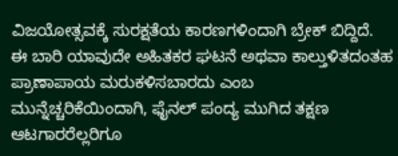ವಿಜಯೋತ್ಸವಕ್ಕೆ ಸುರಕ್ಷತೆಯ ಕಾರಣಗಳಿಂದಾಗಿ ಬ್ರೇಕ್ ಬಿದ್ದಿದೆ. ಈ ಬಾರಿ ಯಾವುದೇ ಅಹಿತಕರ ಘಟನೆ ಅಥವಾ ಕಾಲ್ತುಳಿತದಂತಹ ಪ್ರಾಣಾಪಾಯ ಮರುಕಳಿಸಬಾರದು ಎಂಬ ಮುನ್ನೆಚ್ಚರಿಕೆಯಿಂದಾಗಿ, ಫೈನಲ್ ಪಂದ್ಯ ಮುಗಿದ ತಕ್ಷಣ ಆಟಗಾರರೆಲ್ಲರಿಗೂ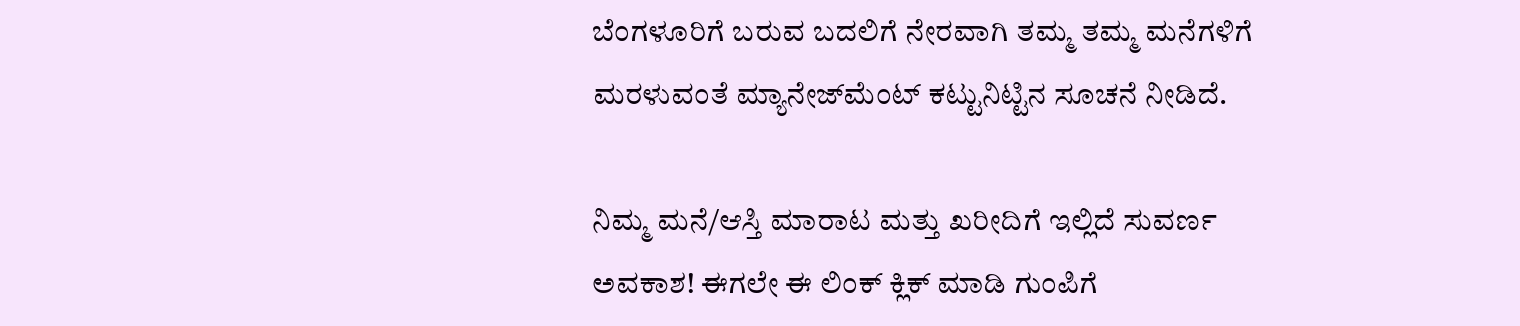ಬೆಂಗಳೂರಿಗೆ ಬರುವ ಬದಲಿಗೆ ನೇರವಾಗಿ ತಮ್ಮ ತಮ್ಮ ಮನೆಗಳಿಗೆ ಮರಳುವಂತೆ ಮ್ಯಾನೇಜ್‌ಮೆಂಟ್ ಕಟ್ಟುನಿಟ್ಟಿನ ಸೂಚನೆ ನೀಡಿದೆ.

ನಿಮ್ಮ ಮನೆ/ಆಸ್ತಿ ಮಾರಾಟ ಮತ್ತು ಖರೀದಿಗೆ ಇಲ್ಲಿದೆ ಸುವರ್ಣ ಅವಕಾಶ! ಈಗಲೇ ಈ ಲಿಂಕ್ ಕ್ಲಿಕ್ ಮಾಡಿ ಗುಂಪಿಗೆ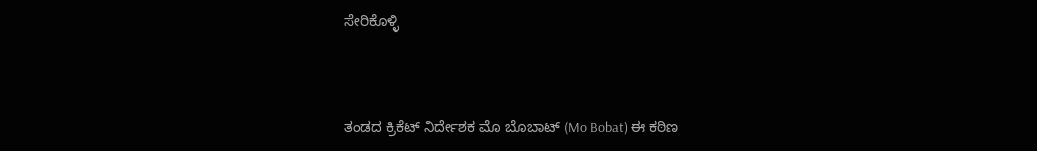ಸೇರಿಕೊಳ್ಳಿ



ತಂಡದ ಕ್ರಿಕೆಟ್ ನಿರ್ದೇಶಕ ಮೊ ಬೊಬಾಟ್ (Mo Bobat) ಈ ಕಠಿಣ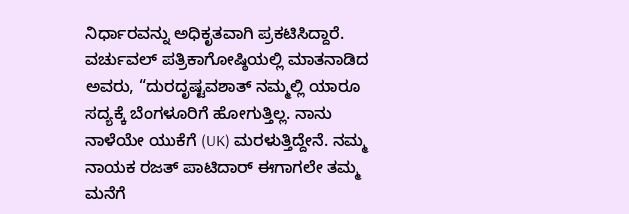ನಿರ್ಧಾರವನ್ನು ಅಧಿಕೃತವಾಗಿ ಪ್ರಕಟಿಸಿದ್ದಾರೆ. ವರ್ಚುವಲ್ ಪತ್ರಿಕಾಗೋಷ್ಠಿಯಲ್ಲಿ ಮಾತನಾಡಿದ ಅವರು, “ದುರದೃಷ್ಟವಶಾತ್ ನಮ್ಮಲ್ಲಿ ಯಾರೂ ಸದ್ಯಕ್ಕೆ ಬೆಂಗಳೂರಿಗೆ ಹೋಗುತ್ತಿಲ್ಲ. ನಾನು ನಾಳೆಯೇ ಯುಕೆಗೆ (UK) ಮರಳುತ್ತಿದ್ದೇನೆ. ನಮ್ಮ ನಾಯಕ ರಜತ್ ಪಾಟಿದಾರ್ ಈಗಾಗಲೇ ತಮ್ಮ ಮನೆಗೆ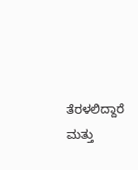ತೆರಳಲಿದ್ದಾರೆ ಮತ್ತು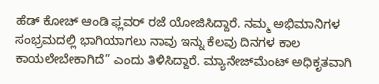ಹೆಡ್ ಕೋಚ್ ಆಂಡಿ ಫ್ಲವರ್ ರಜೆ ಯೋಜಿಸಿದ್ದಾರೆ. ನಮ್ಮ ಅಭಿಮಾನಿಗಳ ಸಂಭ್ರಮದಲ್ಲಿ ಭಾಗಿಯಾಗಲು ನಾವು ಇನ್ನು ಕೆಲವು ದಿನಗಳ ಕಾಲ ಕಾಯಲೇಬೇಕಾಗಿದೆ” ಎಂದು ತಿಳಿಸಿದ್ದಾರೆ. ಮ್ಯಾನೇಜ್‌ಮೆಂಟ್ ಅಧಿಕೃತವಾಗಿ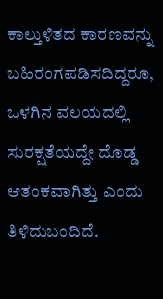ಕಾಲ್ತುಳಿತದ ಕಾರಣವನ್ನು ಬಹಿರಂಗಪಡಿಸದಿದ್ದರೂ, ಒಳಗಿನ ವಲಯದಲ್ಲಿ ಸುರಕ್ಷತೆಯದ್ದೇ ದೊಡ್ಡ ಆತಂಕವಾಗಿತ್ತು ಎಂದು ತಿಳಿದುಬಂದಿದೆ.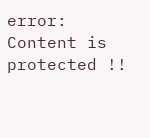error: Content is protected !!